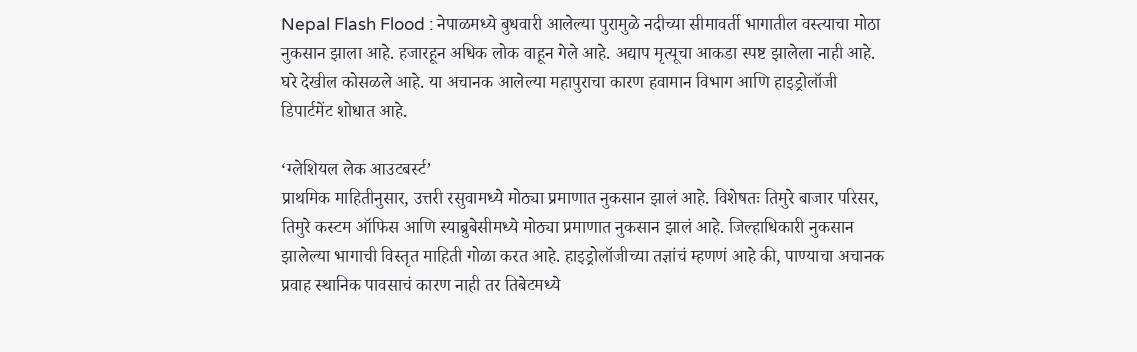Nepal Flash Flood : नेपाळमध्ये बुधवारी आलेल्या पुरामुळे नदीच्या सीमावर्ती भागातील वस्त्याचा मोठा नुकसान झाला आहे. हजारहून अधिक लोक वाहून गेले आहे. अद्याप मृत्यूचा आकडा स्पष्ट झालेला नाही आहे. घरे देखील कोसळले आहे. या अचानक आलेल्या महापुराचा कारण हवामान विभाग आणि हाइड्रोलॉजी डिपार्टमेंट शोधात आहे.

‘ग्लेशियल लेक आउटबर्स्ट’
प्राथमिक माहितीनुसार, उत्तरी रसुवामध्ये मोठ्या प्रमाणात नुकसान झालं आहे. विशेषतः तिमुरे बाजार परिसर, तिमुरे कस्टम ऑफिस आणि स्याब्रुबेसीमध्ये मोठ्या प्रमाणात नुकसान झालं आहे. जिल्हाधिकारी नुकसान झालेल्या भागाची विस्तृत माहिती गोळा करत आहे. हाइड्रोलॉजीच्या तज्ञांचं म्हणणं आहे की, पाण्याचा अचानक प्रवाह स्थानिक पावसाचं कारण नाही तर तिबेटमध्ये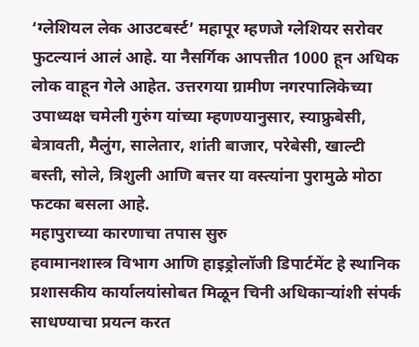‘ग्लेशियल लेक आउटबर्स्ट’ महापूर म्हणजे ग्लेशियर सरोवर फुटल्यानं आलं आहे. या नैसर्गिक आपत्तीत 1000 हून अधिक लोक वाहून गेले आहेत. उत्तरगया ग्रामीण नगरपालिकेच्या उपाध्यक्ष चमेली गुरुंग यांच्या म्हणण्यानुसार, स्याफ्रुबेसी, बेत्रावती, मैलुंग, सालेतार, शांती बाजार, परेबेसी, खाल्टी बस्ती, सोले, त्रिशुली आणि बत्तर या वस्त्यांना पुरामुळे मोठा फटका बसला आहे.
महापुराच्या कारणाचा तपास सुरु
हवामानशास्त्र विभाग आणि हाइड्रोलॉजी डिपार्टमेंट हे स्थानिक प्रशासकीय कार्यालयांसोबत मिळून चिनी अधिकाऱ्यांशी संपर्क साधण्याचा प्रयत्न करत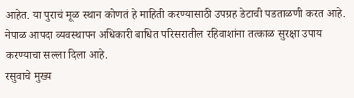आहेत. या पुराचं मूळ स्थान कोणतं हे माहिती करण्यासाठी उपग्रह डेटाची पडताळणी करत आहे. नेपाळ आपदा व्यवस्थापन अधिकारी बाधित परिसरातील रहिवाशांना तत्काळ सुरक्षा उपाय करण्याचा सल्ला दिला आहे.
रसुवाचे मुख्य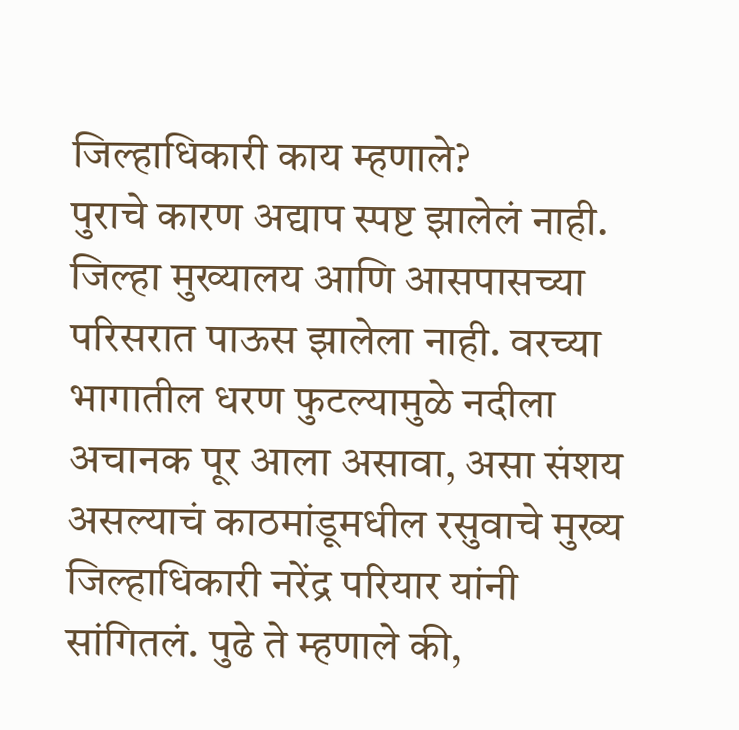जिल्हाधिकारी काय म्हणाले?
पुराचे कारण अद्याप स्पष्ट झालेलं नाही. जिल्हा मुख्यालय आणि आसपासच्या परिसरात पाऊस झालेला नाही. वरच्या भागातील धरण फुटल्यामुळे नदीला अचानक पूर आला असावा, असा संशय असल्याचं काठमांडूमधील रसुवाचे मुख्य जिल्हाधिकारी नरेंद्र परियार यांनी सांगितलं. पुढे ते म्हणाले की,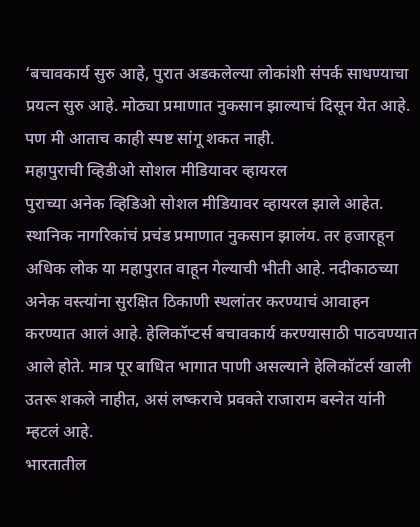‘बचावकार्य सुरु आहे, पुरात अडकलेल्या लोकांशी संपर्क साधण्याचा प्रयत्न सुरु आहे. मोठ्या प्रमाणात नुकसान झाल्याचं दिसून येत आहे. पण मी आताच काही स्पष्ट सांगू शकत नाही.
महापुराची व्हिडीओ सोशल मीडियावर व्हायरल
पुराच्या अनेक व्हिडिओ सोशल मीडियावर व्हायरल झाले आहेत. स्थानिक नागरिकांचं प्रचंड प्रमाणात नुकसान झालंय. तर हजारहून अधिक लोक या महापुरात वाहून गेल्याची भीती आहे. नदीकाठच्या अनेक वस्त्यांना सुरक्षित ठिकाणी स्थलांतर करण्याचं आवाहन करण्यात आलं आहे. हेलिकॉप्टर्स बचावकार्य करण्यासाठी पाठवण्यात आले होते. मात्र पूर बाधित भागात पाणी असल्याने हेलिकॉटर्स खाली उतरू शकले नाहीत, असं लष्कराचे प्रवक्ते राजाराम बस्नेत यांनी म्हटलं आहे.
भारतातील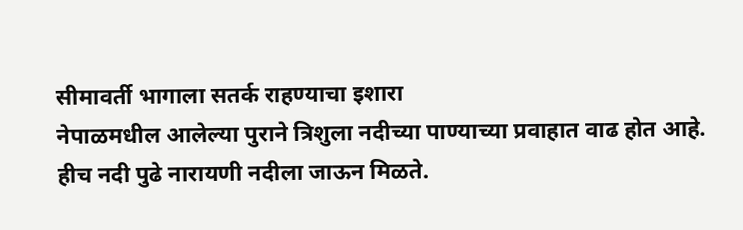सीमावर्ती भागाला सतर्क राहण्याचा इशारा
नेपाळमधील आलेल्या पुराने त्रिशुला नदीच्या पाण्याच्या प्रवाहात वाढ होत आहे. हीच नदी पुढे नारायणी नदीला जाऊन मिळते.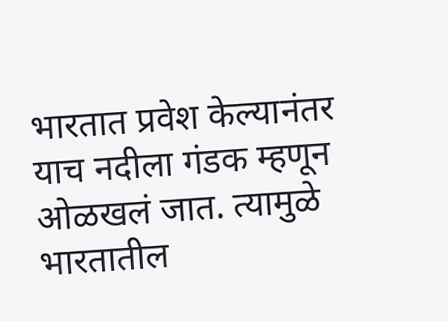भारतात प्रवेश केल्यानंतर याच नदीला गंडक म्हणून ओळखलं जात. त्यामुळे भारतातील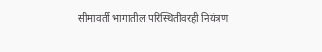सीमावर्ती भागातील परिस्थितीवरही नियंत्रण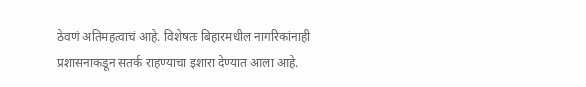ठेवणं अतिमहत्वाचं आहे. विशेषतः बिहारमधील नागरिकांनाही प्रशासनाकडून सतर्क राहण्याचा इशारा देण्यात आला आहे.